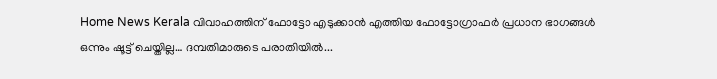Home News Kerala വിവാഹത്തിന് ഫോട്ടോ എടുക്കാൻ എത്തിയ ഫോട്ടോഗ്രാഫർ പ്രധാന ഭാഗങ്ങൾ ഒന്നും ഷൂട്ട് ചെയ്തില്ല… ദമ്പതിമാരുടെ പരാതിയില്‍...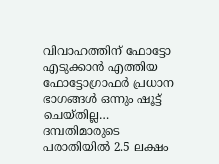വിവാഹത്തിന് ഫോട്ടോ എടുക്കാൻ എത്തിയ ഫോട്ടോഗ്രാഫർ പ്രധാന ഭാഗങ്ങൾ ഒന്നും ഷൂട്ട് ചെയ്തില്ല… ദമ്പതിമാരുടെ പരാതിയില്‍ 2.5 ലക്ഷം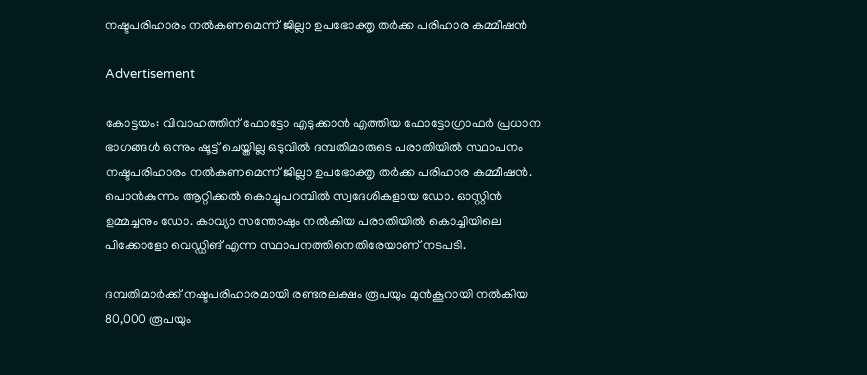നഷ്ടപരിഹാരം നല്‍കണമെന്ന് ജില്ലാ ഉപഭോക്തൃ തര്‍ക്ക പരിഹാര കമ്മീഷന്‍

Advertisement

കോട്ടയം: വിവാഹത്തിന് ഫോട്ടോ എടുക്കാൻ എത്തിയ ഫോട്ടോഗ്രാഫർ പ്രധാന ഭാഗങ്ങൾ ഒന്നും ഷൂട്ട് ചെയ്തില്ല ഒടുവിൽ ദമ്പതിമാരുടെ പരാതിയില്‍ സ്ഥാപനം നഷ്ടപരിഹാരം നല്‍കണമെന്ന് ജില്ലാ ഉപഭോക്തൃ തര്‍ക്ക പരിഹാര കമ്മീഷന്‍. പൊന്‍കുന്നം ആറ്റിക്കല്‍ കൊച്ചുപറമ്പില്‍ സ്വദേശികളായ ഡോ. ഓസ്റ്റിന്‍ ഉമ്മച്ചനും ഡോ. കാവ്യാ സന്തോഷും നല്‍കിയ പരാതിയില്‍ കൊച്ചിയിലെ പിക്കോളോ വെഡ്ഡിങ് എന്ന സ്ഥാപനത്തിനെതിരേയാണ് നടപടി.

ദമ്പതിമാര്‍ക്ക് നഷ്ടപരിഹാരമായി രണ്ടരലക്ഷം രൂപയും മുന്‍കൂറായി നല്‍കിയ 80,000 രൂപയും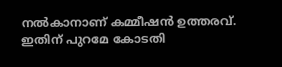നല്‍കാനാണ് കമ്മീഷന്‍ ഉത്തരവ്. ഇതിന് പുറമേ കോടതി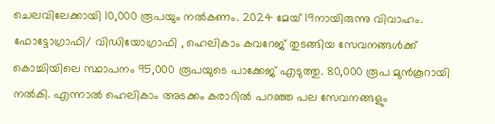ചെലവിലേക്കായി 10,000 രൂപയും നല്‍കണം. 2024 മേയ് 19നായിരുന്നു വിവാഹം. ഫോട്ടോഗ്രാഫി/ വിഡിയോഗ്രാഫി , ഹെലികാം കവറേജ് തുടങ്ങിയ സേവനങ്ങള്‍ക്ക് കൊച്ചിയിലെ സ്ഥാപനം 95,000 രൂപയുടെ പാക്കേജ് എടുത്തു. 80,000 രൂപ മുന്‍കൂറായി നല്‍കി. എന്നാല്‍ ഹെലികാം അടക്കം കരാറില്‍ പറഞ്ഞ പല സേവനങ്ങളും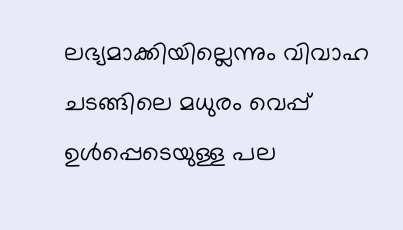ലഭ്യമാക്കിയില്ലെന്നും വിവാഹ ചടങ്ങിലെ മധുരം വെപ്പ് ഉള്‍പ്പെടെയുള്ള പല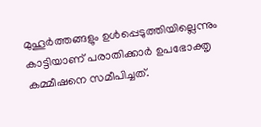മുഹൂര്‍ത്തങ്ങളും ഉള്‍പ്പെടുത്തിയില്ലെന്നും കാട്ടിയാണ് പരാതിക്കാര്‍ ഉപഭോക്തൃ കമ്മീഷനെ സമീപിച്ചത്.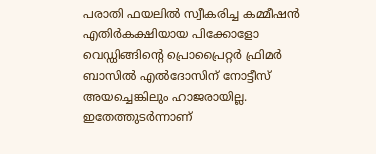പരാതി ഫയലില്‍ സ്വീകരിച്ച കമ്മീഷന്‍ എതിര്‍കക്ഷിയായ പിക്കോളോ വെഡ്ഡിങ്ങിന്റെ പ്രൊപ്രൈറ്റര്‍ ഫ്രിമര്‍ ബാസില്‍ എല്‍ദോസിന് നോട്ടീസ് അയച്ചെങ്കിലും ഹാജരായില്ല. ഇതേത്തുടര്‍ന്നാണ്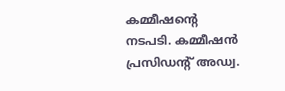കമ്മീഷന്റെ നടപടി. കമ്മീഷന്‍ പ്രസിഡന്റ് അഡ്വ.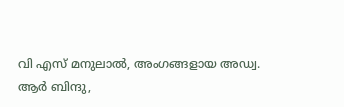വി എസ് മനുലാല്‍, അംഗങ്ങളായ അഡ്വ. ആര്‍ ബിന്ദു,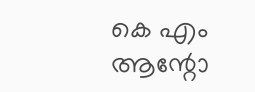കെ എം ആന്റോ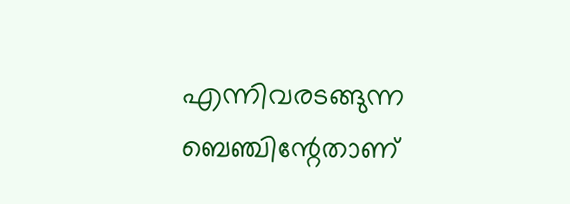എന്നിവരടങ്ങുന്ന ബെഞ്ചിന്റേതാണ്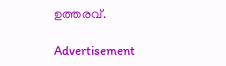ഉത്തരവ്.

Advertisement